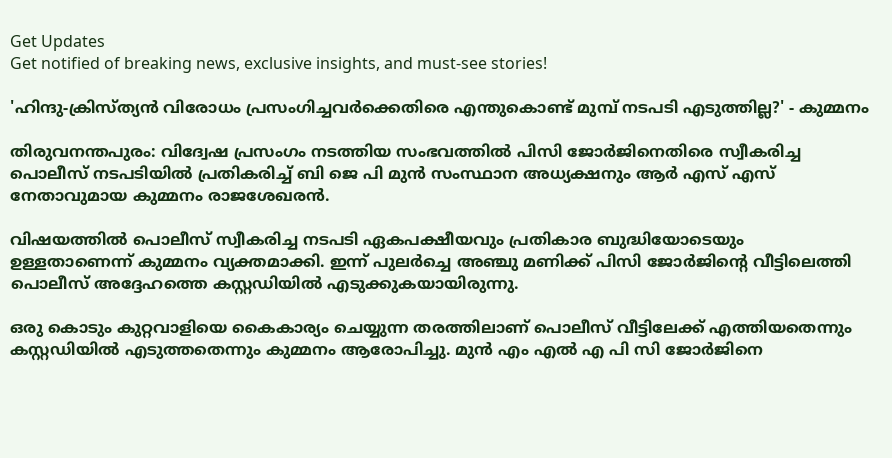Get Updates
Get notified of breaking news, exclusive insights, and must-see stories!

'ഹിന്ദു-ക്രിസ്ത്യൻ വിരോധം പ്രസംഗിച്ചവർക്കെതിരെ എന്തുകൊണ്ട് മുമ്പ് നടപടി എടുത്തില്ല?' - കുമ്മനം

തിരുവനന്തപുരം: വിദ്വേഷ പ്രസംഗം നടത്തിയ സംഭവത്തില്‍ പിസി ജോര്‍ജിനെതിരെ സ്വീകരിച്ച പൊലീസ് നടപടിയിൽ പ്രതികരിച്ച് ബി ജെ പി മുന്‍ സംസ്ഥാന അധ്യക്ഷനും ആർ എസ് എസ് നേതാവുമായ കുമ്മനം രാജശേഖരന്‍.

വിഷയത്തിൽ പൊലീസ് സ്വീകരിച്ച നടപടി ഏകപക്ഷീയവും പ്രതികാര ബുദ്ധിയോടെയും ഉള്ളതാണെന്ന് കുമ്മനം വ്യക്തമാക്കി. ഇന്ന് പുലർച്ചെ അഞ്ചു മണിക്ക് പിസി ജോർജിന്റെ വീട്ടിലെത്തി പൊലീസ് അദ്ദേഹത്തെ കസ്റ്റഡിയിൽ എടുക്കുകയായിരുന്നു.

ഒരു കൊടും കുറ്റവാളിയെ കൈകാര്യം ചെയ്യുന്ന തരത്തിലാണ് പൊലീസ് വീട്ടിലേക്ക് എത്തിയതെന്നും കസ്റ്റഡിയിൽ എടുത്തതെന്നും കുമ്മനം ആരോപിച്ചു. മുൻ എം എൽ എ പി സി ജോർജിനെ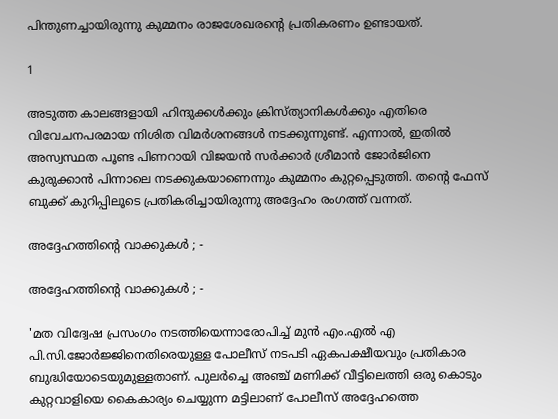പിന്തുണച്ചായിരുന്നു കുമ്മനം രാജശേഖരന്റെ പ്രതികരണം ഉണ്ടായത്.

1

അടുത്ത കാലങ്ങളായി ഹിന്ദുക്കൾക്കും ക്രിസ്ത്യാനികൾക്കും എതിരെ വിവേചനപരമായ നിശിത വിമർശനങ്ങൾ നടക്കുന്നുണ്ട്. എന്നാൽ, ഇതിൽ അസ്വസ്ഥത പൂണ്ട പിണറായി വിജയൻ സർക്കാർ ശ്രീമാൻ ജോർജിനെ കുരുക്കാൻ പിന്നാലെ നടക്കുകയാണെന്നും കുമ്മനം കുറ്റപ്പെടുത്തി. തന്റെ ഫേസ് ബുക്ക് കുറിപ്പിലൂടെ പ്രതികരിച്ചായിരുന്നു അദ്ദേഹം രംഗത്ത് വന്നത്.

അദ്ദേഹത്തിന്റെ വാക്കുകൾ ; -

അദ്ദേഹത്തിന്റെ വാക്കുകൾ ; -

'മത വിദ്വേഷ പ്രസംഗം നടത്തിയെന്നാരോപിച്ച് മുൻ എം.എൽ എ പി.സി.ജോർജ്ജിനെതിരെയുള്ള പോലീസ് നടപടി ഏകപക്ഷീയവും പ്രതികാര ബുദ്ധിയോടെയുമുള്ളതാണ്. പുലർച്ചെ അഞ്ച് മണിക്ക് വീട്ടിലെത്തി ഒരു കൊടും കുറ്റവാളിയെ കൈകാര്യം ചെയ്യുന്ന മട്ടിലാണ് പോലീസ് അദ്ദേഹത്തെ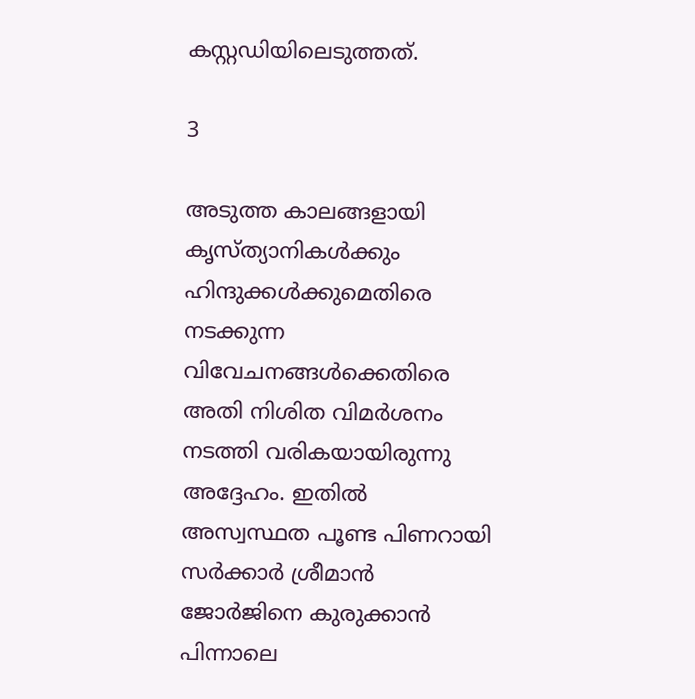കസ്റ്റഡിയിലെടുത്തത്.

3

അടുത്ത കാലങ്ങളായി കൃസ്ത്യാനികൾക്കും ഹിന്ദുക്കൾക്കുമെതിരെ നടക്കുന്ന വിവേചനങ്ങൾക്കെതിരെ അതി നിശിത വിമർശനം നടത്തി വരികയായിരുന്നു അദ്ദേഹം. ഇതിൽ അസ്വസ്ഥത പൂണ്ട പിണറായി സർക്കാർ ശ്രീമാൻ ജോർജിനെ കുരുക്കാൻ പിന്നാലെ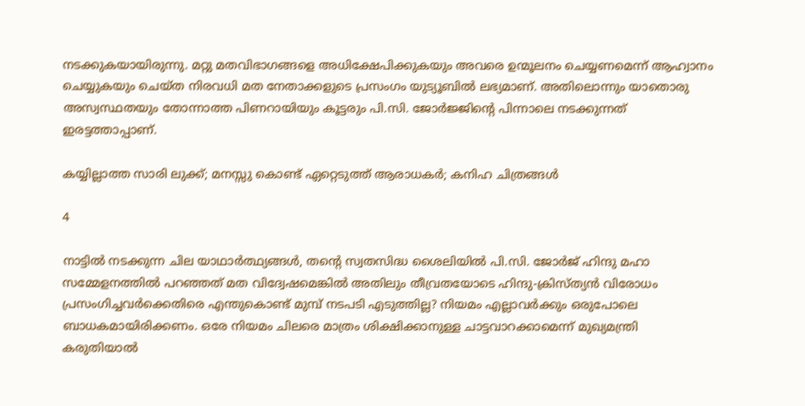നടക്കുകയായിരുന്നു. മറ്റു മതവിഭാഗങ്ങളെ അധിക്ഷേപിക്കുകയും അവരെ ഉന്മൂലനം ചെയ്യണമെന്ന് ആഹ്വാനം ചെയ്യുകയും ചെയ്ത നിരവധി മത നേതാക്കളുടെ പ്രസംഗം യുട്യൂബിൽ ലഭ്യമാണ്. അതിലൊന്നും യാതൊരു അസ്വസ്ഥതയും തോന്നാത്ത പിണറായിയും കൂട്ടരും പി.സി. ജോർജ്ജിന്റെ പിന്നാലെ നടക്കുന്നത് ഇരട്ടത്താപ്പാണ്.

കയ്യില്ലാത്ത സാരി ലുക്ക്; മനസ്സു കൊണ്ട് ഏറ്റെടുത്ത് ആരാധകർ; കനിഹ ചിത്രങ്ങൾ

4

നാട്ടിൽ നടക്കുന്ന ചില യാഥാർത്ഥ്യങ്ങൾ, തന്റെ സ്വതസിദ്ധ ശൈലിയിൽ പി.സി. ജോർജ് ഹിന്ദു മഹാ സമ്മേളനത്തിൽ പറഞ്ഞത് മത വിദ്വേഷമെങ്കിൽ അതിലും തീവ്രതയോടെ ഹിന്ദു-ക്രിസ്ത്യൻ വിരോധം പ്രസംഗിച്ചവർക്കെതിരെ എന്തുകൊണ്ട് മുമ്പ് നടപടി എടുത്തില്ല? നിയമം എല്ലാവർക്കും ഒരുപോലെ ബാധകമായിരിക്കണം. ഒരേ നിയമം ചിലരെ മാത്രം ശിക്ഷിക്കാനുള്ള ചാട്ടവാറക്കാമെന്ന് മുഖ്യമന്ത്രി കരുതിയാൽ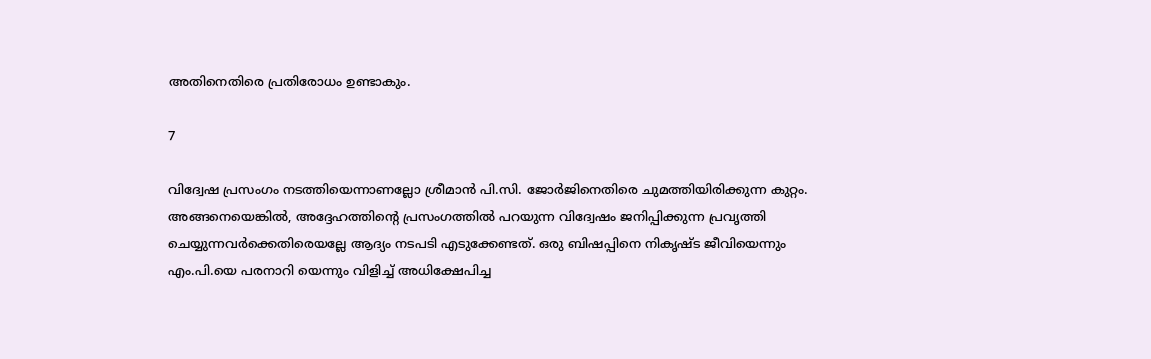അതിനെതിരെ പ്രതിരോധം ഉണ്ടാകും.

7

വിദ്വേഷ പ്രസംഗം നടത്തിയെന്നാണല്ലോ ശ്രീമാൻ പി.സി. ജോർജിനെതിരെ ചുമത്തിയിരിക്കുന്ന കുറ്റം. അങ്ങനെയെങ്കിൽ, അദ്ദേഹത്തിന്റെ പ്രസംഗത്തിൽ പറയുന്ന വിദ്വേഷം ജനിപ്പിക്കുന്ന പ്രവൃത്തി ചെയ്യുന്നവർക്കെതിരെയല്ലേ ആദ്യം നടപടി എടുക്കേണ്ടത്. ഒരു ബിഷപ്പിനെ നികൃഷ്ട ജീവിയെന്നും എം.പി.യെ പരനാറി യെന്നും വിളിച്ച് അധിക്ഷേപിച്ച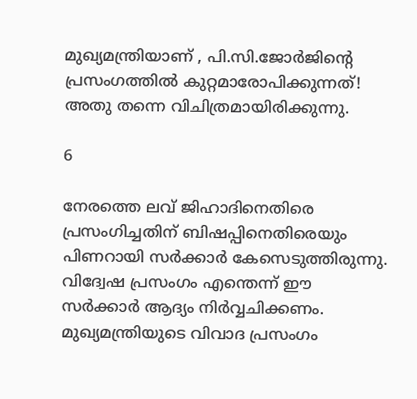മുഖ്യമന്ത്രിയാണ് , പി.സി.ജോർജിന്റെ പ്രസംഗത്തിൽ കുറ്റമാരോപിക്കുന്നത്! അതു തന്നെ വിചിത്രമായിരിക്കുന്നു.

6

നേരത്തെ ലവ് ജിഹാദിനെതിരെ പ്രസംഗിച്ചതിന് ബിഷപ്പിനെതിരെയും പിണറായി സർക്കാർ കേസെടുത്തിരുന്നു. വിദ്വേഷ പ്രസംഗം എന്തെന്ന് ഈ സർക്കാർ ആദ്യം നിർവ്വചിക്കണം. മുഖ്യമന്ത്രിയുടെ വിവാദ പ്രസംഗം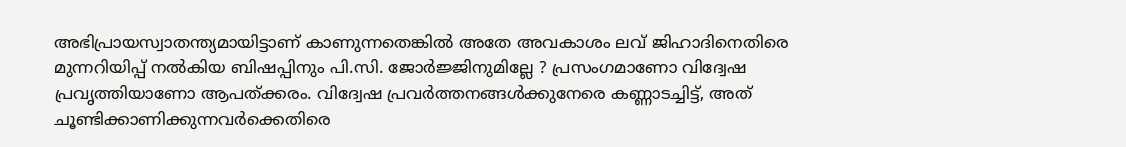അഭിപ്രായസ്വാതന്ത്യമായിട്ടാണ് കാണുന്നതെങ്കിൽ അതേ അവകാശം ലവ് ജിഹാദിനെതിരെ മുന്നറിയിപ്പ് നൽകിയ ബിഷപ്പിനും പി.സി. ജോർജ്ജിനുമില്ലേ ? പ്രസംഗമാണോ വിദ്വേഷ പ്രവൃത്തിയാണോ ആപത്ക്കരം. വിദ്വേഷ പ്രവർത്തനങ്ങൾക്കുനേരെ കണ്ണാടച്ചിട്ട്, അത് ചൂണ്ടിക്കാണിക്കുന്നവർക്കെതിരെ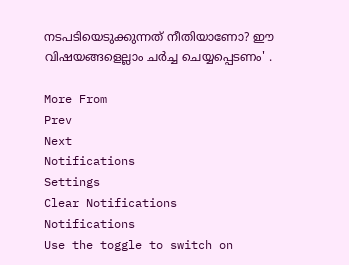നടപടിയെടുക്കുന്നത് നീതിയാണോ? ഈ വിഷയങ്ങളെല്ലാം ചർച്ച ചെയ്യപ്പെടണം' .

More From
Prev
Next
Notifications
Settings
Clear Notifications
Notifications
Use the toggle to switch on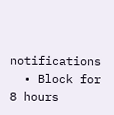notifications
  • Block for 8 hours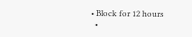• Block for 12 hours
  •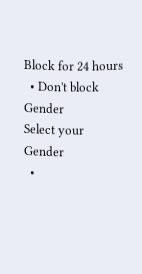Block for 24 hours
  • Don't block
Gender
Select your Gender
  •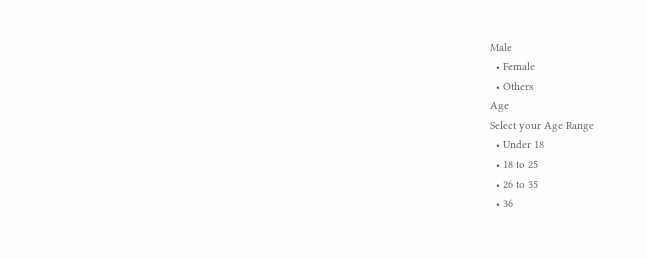Male
  • Female
  • Others
Age
Select your Age Range
  • Under 18
  • 18 to 25
  • 26 to 35
  • 36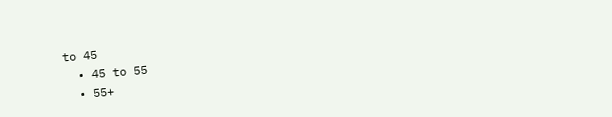to 45
  • 45 to 55
  • 55+